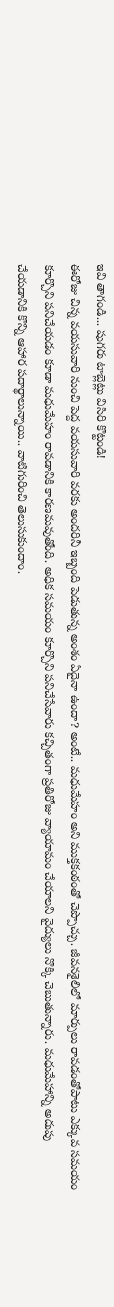ఇవి తాగండి... షుగరు టాబ్లెట్లు విసిరి కొట్టండి!
ఈరోజు చిన్న వయసువారి నుంచి పెద్ద వయసువారి వరకు అందరినీ ఇబ్బంది పెడుతున్న అంశం ఏదైనా ఉందా? అంటే.. మధుమేహం అని ముక్తకంఠంతో చెప్పొచ్చు. జీవనశైలిలో మార్పులు రావడంతోపాటు ఎక్కువ సమయం కూర్చొని పనిచేయడం కూడా మధుమేహం రావడానికి కారణమవుతోంది. అధిక సమయం కూర్చొని పనిచేసేవారు కచ్చితంగా ప్రతిరోజు వ్యాయామం చేయాలని వైద్యులు నొక్కి చెబుతున్నారు. మధుమేహాన్ని అదుపు చేయడానికి కొన్ని ఆహార పదార్థాలున్నాయి.. వాటిగురించి తెలుసుకుందాం.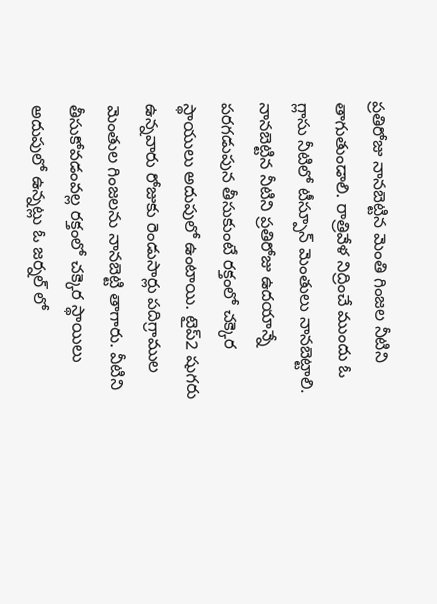ప్రతిరోజు నానబెట్టిన మెంతి గింజల నీటిని తాగుతుండాలి. రాత్రివేళ నిద్రించే ముందు ఓ గ్లాసు నీటిలో టీస్పూన్ మెంతులు నానబెట్టాలి. నానబెట్టిన నీటిని ప్రతిరోజు ఉదయాన్నే పరగడుపున తీసుకుంటే రక్తంలో చక్కెర స్థాయులు అదుపులో ఉంటాయి. టైప్2 షుగరు ఉన్నవారు రోజుకు రెండుసార్లు పదిగ్రాముల మెంతుల గింజలను నానబెట్టి తాగారు. వీటిని తీసుకోవడంవల్ల రక్తంలో చక్కెర స్థాయిలు అదుపులో ఉన్నట్లు ఓ జర్నల్ లో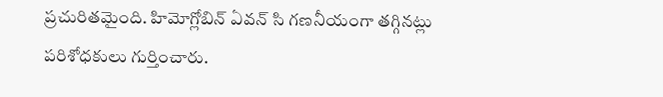ప్రచురితమైంది. హిమోగ్లోబిన్ ఏవన్ సి గణనీయంగా తగ్గినట్లు పరిశోధకులు గుర్తించారు.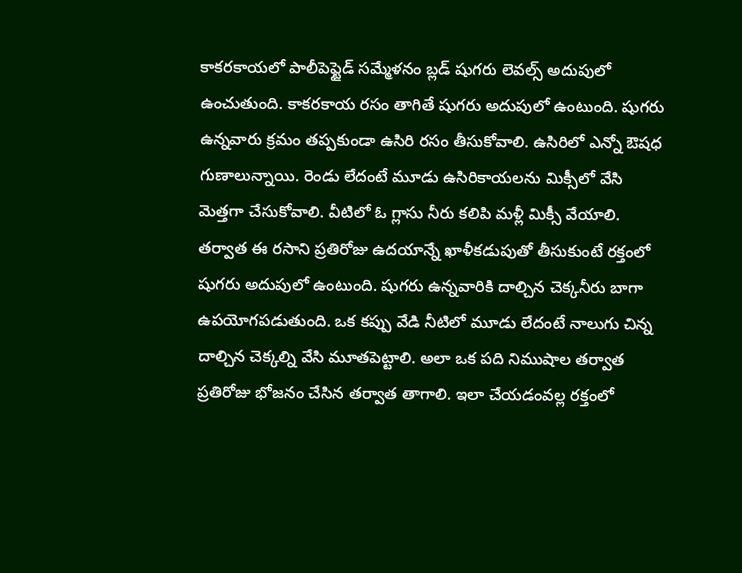కాకరకాయలో పాలీపెప్టైడ్ సమ్మేళనం బ్లడ్ షుగరు లెవల్స్ అదుపులో ఉంచుతుంది. కాకరకాయ రసం తాగితే షుగరు అదుపులో ఉంటుంది. షుగరు ఉన్నవారు క్రమం తప్పకుండా ఉసిరి రసం తీసుకోవాలి. ఉసిరిలో ఎన్నో ఔషధ గుణాలున్నాయి. రెండు లేదంటే మూడు ఉసిరికాయలను మిక్సీలో వేసి మెత్తగా చేసుకోవాలి. వీటిలో ఓ గ్లాసు నీరు కలిపి మళ్లీ మిక్సీ వేయాలి. తర్వాత ఈ రసాని ప్రతిరోజు ఉదయాన్నే ఖాళీకడుపుతో తీసుకుంటే రక్తంలో షుగరు అదుపులో ఉంటుంది. షుగరు ఉన్నవారికి దాల్చిన చెక్కనీరు బాగా ఉపయోగపడుతుంది. ఒక కప్పు వేడి నీటిలో మూడు లేదంటే నాలుగు చిన్న దాల్చిన చెక్కల్ని వేసి మూతపెట్టాలి. అలా ఒక పది నిముషాల తర్వాత ప్రతిరోజు భోజనం చేసిన తర్వాత తాగాలి. ఇలా చేయడంవల్ల రక్తంలో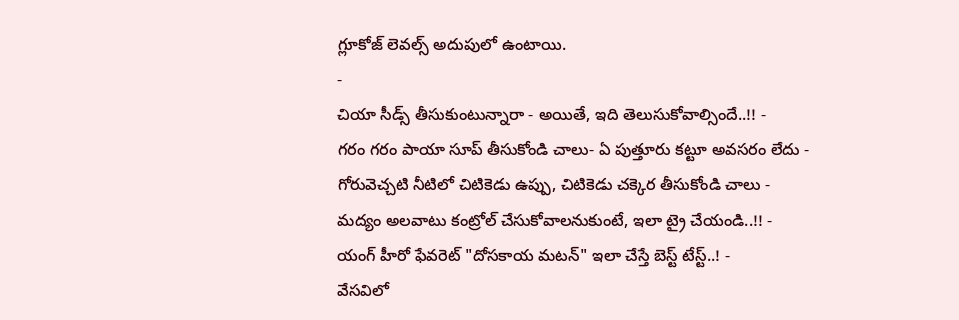గ్లూకోజ్ లెవల్స్ అదుపులో ఉంటాయి.
-
చియా సీడ్స్ తీసుకుంటున్నారా - అయితే, ఇది తెలుసుకోవాల్సిందే..!! -
గరం గరం పాయా సూప్ తీసుకోండి చాలు- ఏ పుత్తూరు కట్టూ అవసరం లేదు -
గోరువెచ్చటి నీటిలో చిటికెడు ఉప్పు, చిటికెడు చక్కెర తీసుకోండి చాలు -
మద్యం అలవాటు కంట్రోల్ చేసుకోవాలనుకుంటే, ఇలా ట్రై చేయండి..!! -
యంగ్ హీరో ఫేవరెట్ "దోసకాయ మటన్" ఇలా చేస్తే బెస్ట్ టేస్ట్..! -
వేసవిలో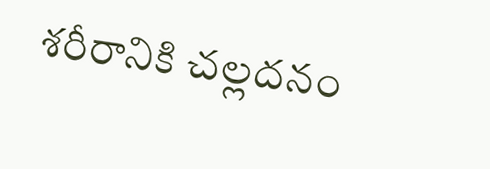శరీరానికి చల్లదనం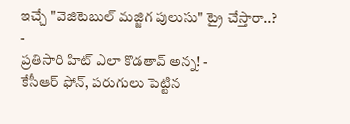ఇచ్చే "వెజిటెబుల్ మజ్జిగ పులుసు" ట్రై చేస్తారా..? -
ప్రతిసారి హిట్ ఎలా కొడతావ్ అన్న! -
కేసీఆర్ ఫోన్, పరుగులు పెట్టిన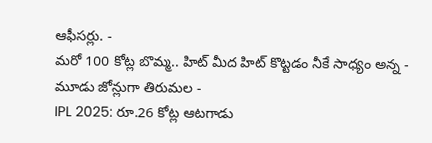ఆఫీసర్లు. -
మరో 100 కోట్ల బొమ్మ.. హిట్ మీద హిట్ కొట్టడం నీకే సాధ్యం అన్న -
మూడు జోన్లుగా తిరుమల -
IPL 2025: రూ.26 కోట్ల ఆటగాడు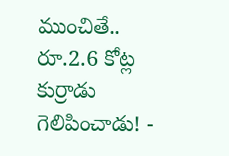ముంచితే.. రూ.2.6 కోట్ల కుర్రాడు గెలిపించాడు! -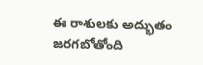ఈ రాశులకు అద్భుతం జరగబోతోంది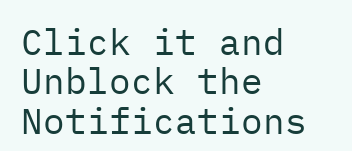Click it and Unblock the Notifications